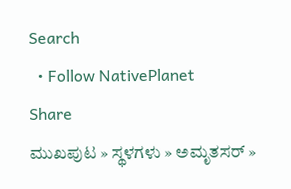Search
  • Follow NativePlanet
Share
ಮುಖಪುಟ » ಸ್ಥಳಗಳು » ಅಮೃತಸರ್ »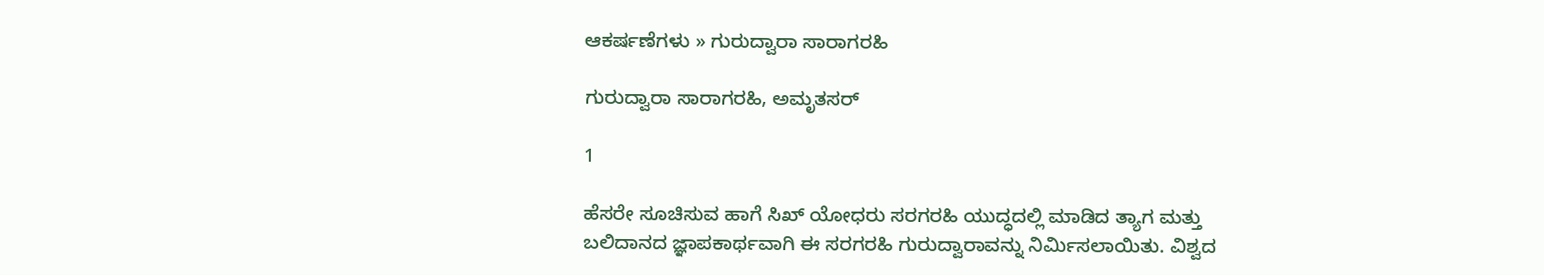ಆಕರ್ಷಣೆಗಳು » ಗುರುದ್ವಾರಾ ಸಾರಾಗರಹಿ

ಗುರುದ್ವಾರಾ ಸಾರಾಗರಹಿ, ಅಮೃತಸರ್

1

ಹೆಸರೇ ಸೂಚಿಸುವ ಹಾಗೆ ಸಿಖ್ ಯೋಧರು ಸರಗರಹಿ ಯುದ್ಧದಲ್ಲಿ ಮಾಡಿದ ತ್ಯಾಗ ಮತ್ತು ಬಲಿದಾನದ ಜ್ಞಾಪಕಾರ್ಥವಾಗಿ ಈ ಸರಗರಹಿ ಗುರುದ್ವಾರಾವನ್ನು ನಿರ್ಮಿಸಲಾಯಿತು. ವಿಶ್ವದ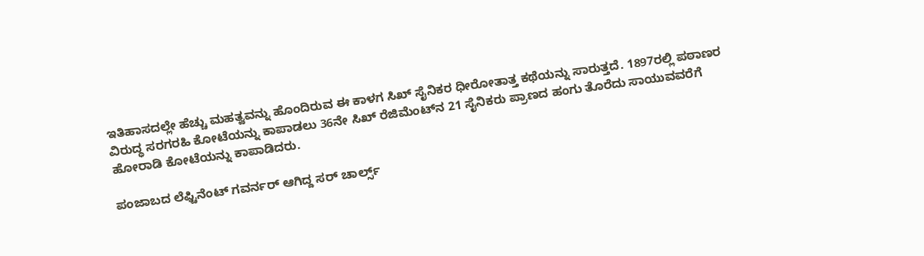ಇತಿಹಾಸದಲ್ಲೇ ಹೆಚ್ಚು ಮಹತ್ವವನ್ನು ಹೊಂದಿರುವ ಈ ಕಾಳಗ ಸಿಖ್ ಸೈನಿಕರ ಧೀರೋತಾತ್ತ ಕಥೆಯನ್ನು ಸಾರುತ್ತದೆ. 1897ರಲ್ಲಿ ಪಠಾಣರ ವಿರುದ್ಧ ಸರಗರಹಿ ಕೋಟೆಯನ್ನು ಕಾಪಾಡಲು 36ನೇ ಸಿಖ್ ರೆಜಿಮೆಂಟ್‌ನ 21 ಸೈನಿಕರು ಪ್ರಾಣದ ಹಂಗು ತೊರೆದು ಸಾಯುವವರೆಗೆ ಹೋರಾಡಿ ಕೋಟೆಯನ್ನು ಕಾಪಾಡಿದರು.

ಪಂಜಾಬದ ಲೆಫ್ಟಿನೆಂಟ್ ಗವರ್ನರ್ ಆಗಿದ್ದ ಸರ್ ಚಾರ್ಲ್ಸ್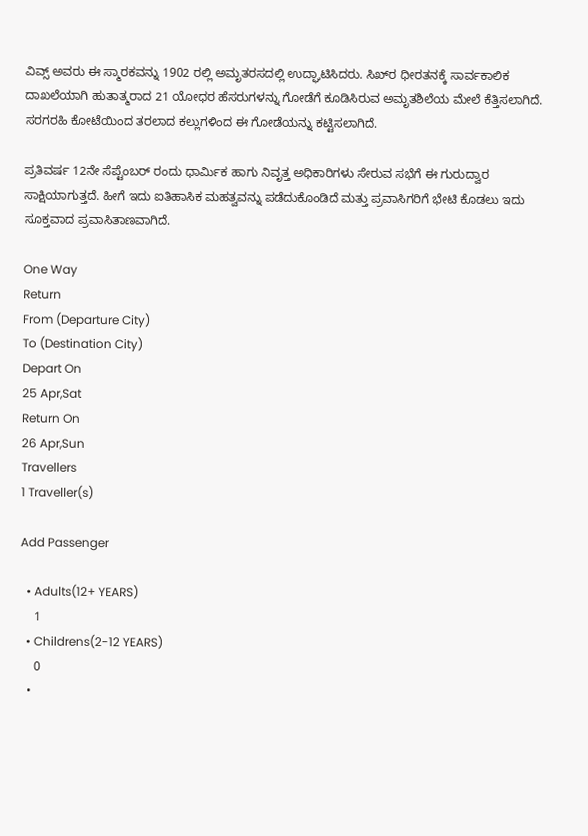ವಿವ್ಸ್ ಅವರು ಈ ಸ್ಮಾರಕವನ್ನು 1902 ರಲ್ಲಿ ಅಮೃತರಸದಲ್ಲಿ ಉದ್ಘಾಟಿಸಿದರು. ಸಿಖ್‌ರ ಧೀರತನಕ್ಕೆ ಸಾರ್ವಕಾಲಿಕ ದಾಖಲೆಯಾಗಿ ಹುತಾತ್ಮರಾದ 21 ಯೋಧರ ಹೆಸರುಗಳನ್ನು ಗೋಡೆಗೆ ಕೂಡಿಸಿರುವ ಅಮೃತಶಿಲೆಯ ಮೇಲೆ ಕೆತ್ತಿಸಲಾಗಿದೆ. ಸರಗರಹಿ ಕೋಟೆಯಿಂದ ತರಲಾದ ಕಲ್ಲುಗಳಿಂದ ಈ ಗೋಡೆಯನ್ನು ಕಟ್ಟಿಸಲಾಗಿದೆ.

ಪ್ರತಿವರ್ಷ 12ನೇ ಸೆಪ್ಟೆಂಬರ್ ರಂದು ಧಾರ್ಮಿಕ ಹಾಗು ನಿವೃತ್ತ ಅಧಿಕಾರಿಗಳು ಸೇರುವ ಸಭೆಗೆ ಈ ಗುರುದ್ವಾರ ಸಾಕ್ಷಿಯಾಗುತ್ತದೆ. ಹೀಗೆ ಇದು ಐತಿಹಾಸಿಕ ಮಹತ್ವವನ್ನು ಪಡೆದುಕೊಂಡಿದೆ ಮತ್ತು ಪ್ರವಾಸಿಗರಿಗೆ ಭೇಟಿ ಕೊಡಲು ಇದು ಸೂಕ್ತವಾದ ಪ್ರವಾಸಿತಾಣವಾಗಿದೆ.

One Way
Return
From (Departure City)
To (Destination City)
Depart On
25 Apr,Sat
Return On
26 Apr,Sun
Travellers
1 Traveller(s)

Add Passenger

  • Adults(12+ YEARS)
    1
  • Childrens(2-12 YEARS)
    0
  •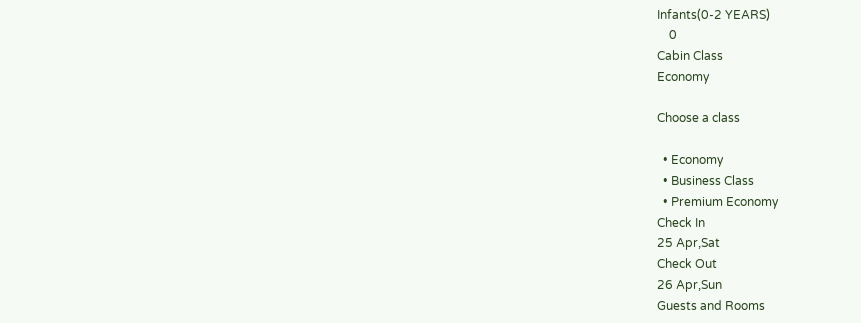Infants(0-2 YEARS)
    0
Cabin Class
Economy

Choose a class

  • Economy
  • Business Class
  • Premium Economy
Check In
25 Apr,Sat
Check Out
26 Apr,Sun
Guests and Rooms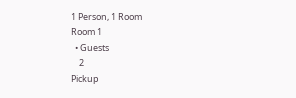1 Person, 1 Room
Room 1
  • Guests
    2
Pickup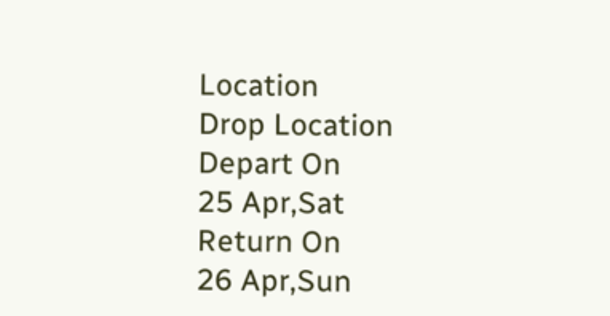Location
Drop Location
Depart On
25 Apr,Sat
Return On
26 Apr,Sun